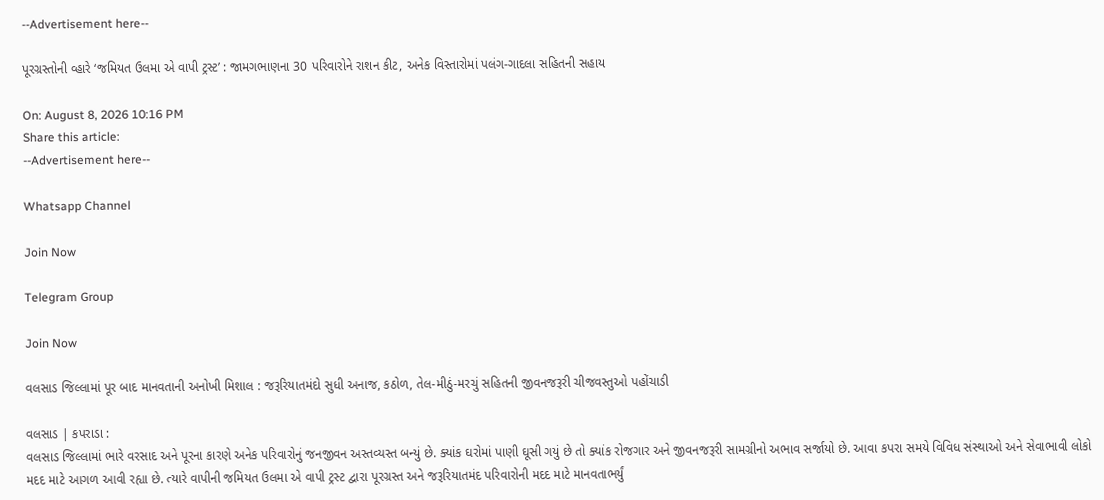--Advertisement here--

પૂરગ્રસ્તોની વ્હારે ‘જમિયત ઉલમા એ વાપી ટ્રસ્ટ’ : જામગભાણના 30 પરિવારોને રાશન કીટ, અનેક વિસ્તારોમાં પલંગ-ગાદલા સહિતની સહાય

On: August 8, 2026 10:16 PM
Share this article:
--Advertisement here--

Whatsapp Channel

Join Now

Telegram Group

Join Now

વલસાડ જિલ્લામાં પૂર બાદ માનવતાની અનોખી મિશાલ : જરૂરિયાતમંદો સુધી અનાજ, કઠોળ, તેલ-મીઠું-મરચું સહિતની જીવનજરૂરી ચીજવસ્તુઓ પહોંચાડી

વલસાડ | કપરાડા :
વલસાડ જિલ્લામાં ભારે વરસાદ અને પૂરના કારણે અનેક પરિવારોનું જનજીવન અસ્તવ્યસ્ત બન્યું છે. ક્યાંક ઘરોમાં પાણી ઘૂસી ગયું છે તો ક્યાંક રોજગાર અને જીવનજરૂરી સામગ્રીનો અભાવ સર્જાયો છે. આવા કપરા સમયે વિવિધ સંસ્થાઓ અને સેવાભાવી લોકો મદદ માટે આગળ આવી રહ્યા છે. ત્યારે વાપીની જમિયત ઉલમા એ વાપી ટ્રસ્ટ દ્વારા પૂરગ્રસ્ત અને જરૂરિયાતમંદ પરિવારોની મદદ માટે માનવતાભર્યું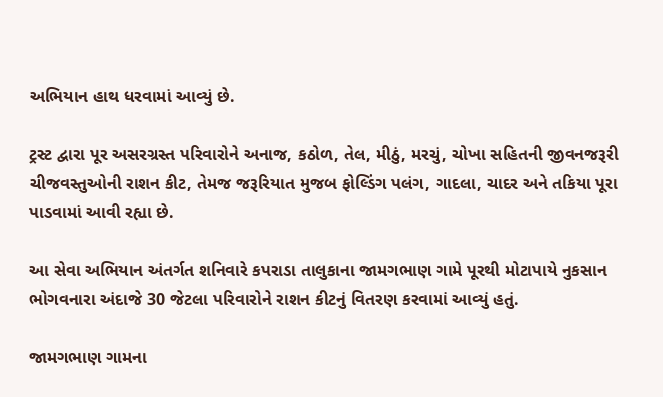અભિયાન હાથ ધરવામાં આવ્યું છે.

ટ્રસ્ટ દ્વારા પૂર અસરગ્રસ્ત પરિવારોને અનાજ, કઠોળ, તેલ, મીઠું, મરચું, ચોખા સહિતની જીવનજરૂરી ચીજવસ્તુઓની રાશન કીટ, તેમજ જરૂરિયાત મુજબ ફોલ્ડિંગ પલંગ, ગાદલા, ચાદર અને તકિયા પૂરા પાડવામાં આવી રહ્યા છે.

આ સેવા અભિયાન અંતર્ગત શનિવારે કપરાડા તાલુકાના જામગભાણ ગામે પૂરથી મોટાપાયે નુકસાન ભોગવનારા અંદાજે 30 જેટલા પરિવારોને રાશન કીટનું વિતરણ કરવામાં આવ્યું હતું.

જામગભાણ ગામના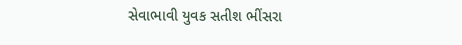સેવાભાવી યુવક સતીશ ભીંસરા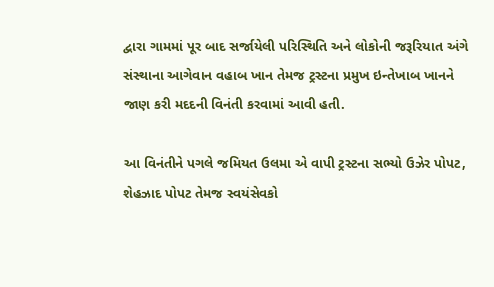દ્વારા ગામમાં પૂર બાદ સર્જાયેલી પરિસ્થિતિ અને લોકોની જરૂરિયાત અંગે સંસ્થાના આગેવાન વહાબ ખાન તેમજ ટ્રસ્ટના પ્રમુખ ઇન્તેખાબ ખાનને જાણ કરી મદદની વિનંતી કરવામાં આવી હતી.

આ વિનંતીને પગલે જમિયત ઉલમા એ વાપી ટ્રસ્ટના સભ્યો ઉઝેર પોપટ, શેહઝાદ પોપટ તેમજ સ્વયંસેવકો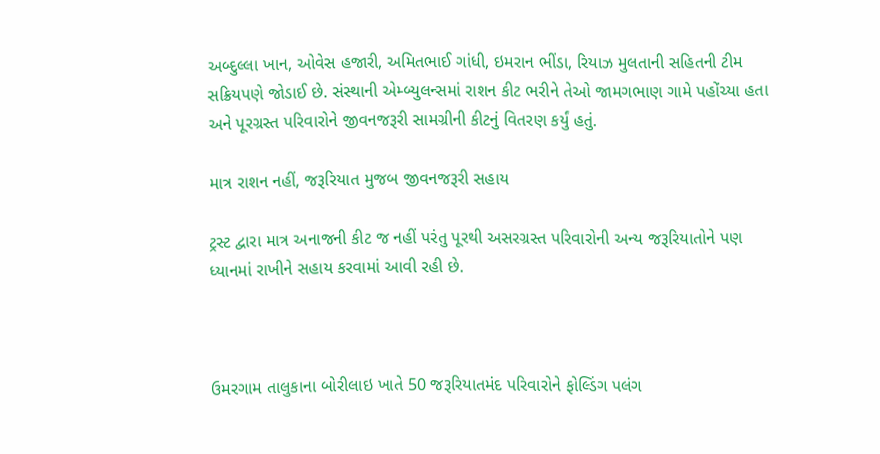અબ્દુલ્લા ખાન, ઓવેસ હજારી, અમિતભાઈ ગાંધી, ઇમરાન ભીંડા, રિયાઝ મુલતાની સહિતની ટીમ સક્રિયપણે જોડાઈ છે. સંસ્થાની એમ્બ્યુલન્સમાં રાશન કીટ ભરીને તેઓ જામગભાણ ગામે પહોંચ્યા હતા અને પૂરગ્રસ્ત પરિવારોને જીવનજરૂરી સામગ્રીની કીટનું વિતરણ કર્યું હતું.

માત્ર રાશન નહીં, જરૂરિયાત મુજબ જીવનજરૂરી સહાય

ટ્રસ્ટ દ્વારા માત્ર અનાજની કીટ જ નહીં પરંતુ પૂરથી અસરગ્રસ્ત પરિવારોની અન્ય જરૂરિયાતોને પણ ધ્યાનમાં રાખીને સહાય કરવામાં આવી રહી છે.



ઉમરગામ તાલુકાના બોરીલાઇ ખાતે 50 જરૂરિયાતમંદ પરિવારોને ફોલ્ડિંગ પલંગ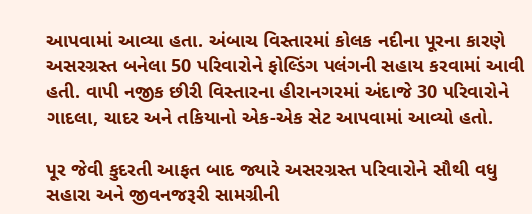આપવામાં આવ્યા હતા. અંબાચ વિસ્તારમાં કોલક નદીના પૂરના કારણે અસરગ્રસ્ત બનેલા 50 પરિવારોને ફોલ્ડિંગ પલંગની સહાય કરવામાં આવી હતી. વાપી નજીક છીરી વિસ્તારના હીરાનગરમાં અંદાજે 30 પરિવારોને ગાદલા, ચાદર અને તકિયાનો એક-એક સેટ આપવામાં આવ્યો હતો.

પૂર જેવી કુદરતી આફત બાદ જ્યારે અસરગ્રસ્ત પરિવારોને સૌથી વધુ સહારા અને જીવનજરૂરી સામગ્રીની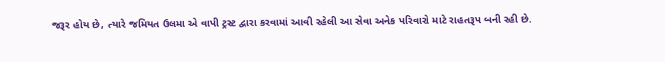જરૂર હોય છે, ત્યારે જમિયત ઉલમા એ વાપી ટ્રસ્ટ દ્વારા કરવામાં આવી રહેલી આ સેવા અનેક પરિવારો માટે રાહતરૂપ બની રહી છે.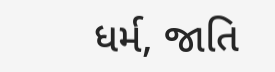ધર્મ, જાતિ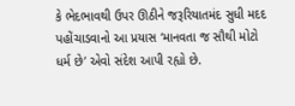કે ભેદભાવથી ઉપર ઊઠીને જરૂરિયાતમંદ સુધી મદદ પહોંચાડવાનો આ પ્રયાસ ‘માનવતા જ સૌથી મોટો ધર્મ છે’ એવો સંદેશ આપી રહ્યો છે.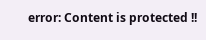error: Content is protected !!